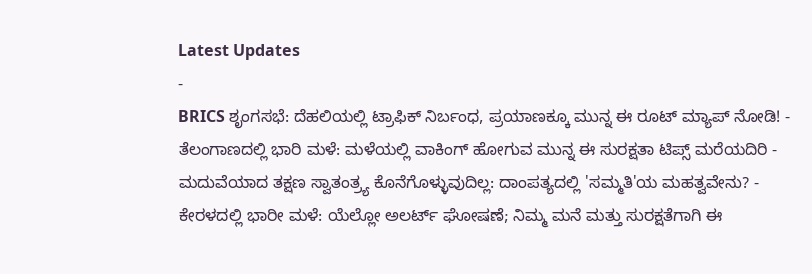Latest Updates
-
BRICS ಶೃಂಗಸಭೆ: ದೆಹಲಿಯಲ್ಲಿ ಟ್ರಾಫಿಕ್ ನಿರ್ಬಂಧ, ಪ್ರಯಾಣಕ್ಕೂ ಮುನ್ನ ಈ ರೂಟ್ ಮ್ಯಾಪ್ ನೋಡಿ! -
ತೆಲಂಗಾಣದಲ್ಲಿ ಭಾರಿ ಮಳೆ: ಮಳೆಯಲ್ಲಿ ವಾಕಿಂಗ್ ಹೋಗುವ ಮುನ್ನ ಈ ಸುರಕ್ಷತಾ ಟಿಪ್ಸ್ ಮರೆಯದಿರಿ -
ಮದುವೆಯಾದ ತಕ್ಷಣ ಸ್ವಾತಂತ್ರ್ಯ ಕೊನೆಗೊಳ್ಳುವುದಿಲ್ಲ: ದಾಂಪತ್ಯದಲ್ಲಿ 'ಸಮ್ಮತಿ'ಯ ಮಹತ್ವವೇನು? -
ಕೇರಳದಲ್ಲಿ ಭಾರೀ ಮಳೆ: ಯೆಲ್ಲೋ ಅಲರ್ಟ್ ಘೋಷಣೆ; ನಿಮ್ಮ ಮನೆ ಮತ್ತು ಸುರಕ್ಷತೆಗಾಗಿ ಈ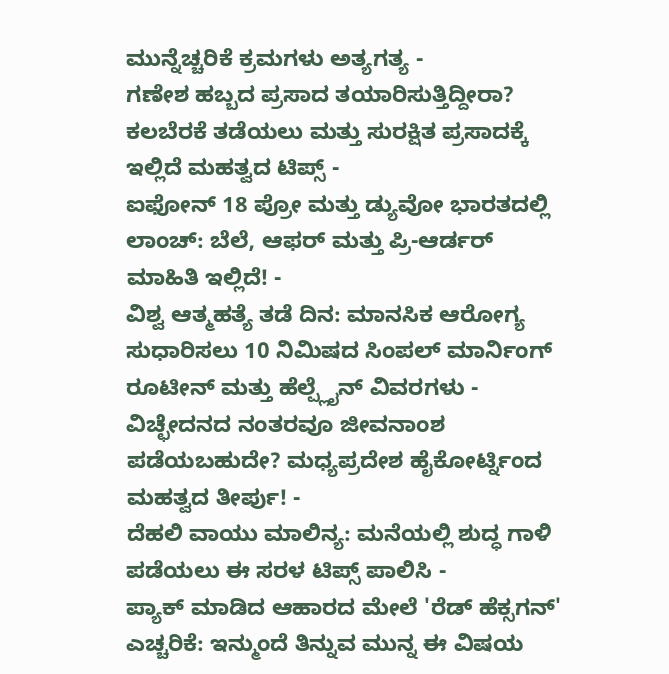ಮುನ್ನೆಚ್ಚರಿಕೆ ಕ್ರಮಗಳು ಅತ್ಯಗತ್ಯ -
ಗಣೇಶ ಹಬ್ಬದ ಪ್ರಸಾದ ತಯಾರಿಸುತ್ತಿದ್ದೀರಾ? ಕಲಬೆರಕೆ ತಡೆಯಲು ಮತ್ತು ಸುರಕ್ಷಿತ ಪ್ರಸಾದಕ್ಕೆ ಇಲ್ಲಿದೆ ಮಹತ್ವದ ಟಿಪ್ಸ್ -
ಐಫೋನ್ 18 ಪ್ರೋ ಮತ್ತು ಡ್ಯುವೋ ಭಾರತದಲ್ಲಿ ಲಾಂಚ್: ಬೆಲೆ, ಆಫರ್ ಮತ್ತು ಪ್ರಿ-ಆರ್ಡರ್ ಮಾಹಿತಿ ಇಲ್ಲಿದೆ! -
ವಿಶ್ವ ಆತ್ಮಹತ್ಯೆ ತಡೆ ದಿನ: ಮಾನಸಿಕ ಆರೋಗ್ಯ ಸುಧಾರಿಸಲು 10 ನಿಮಿಷದ ಸಿಂಪಲ್ ಮಾರ್ನಿಂಗ್ ರೂಟೀನ್ ಮತ್ತು ಹೆಲ್ಪ್ಲೈನ್ ವಿವರಗಳು -
ವಿಚ್ಛೇದನದ ನಂತರವೂ ಜೀವನಾಂಶ ಪಡೆಯಬಹುದೇ? ಮಧ್ಯಪ್ರದೇಶ ಹೈಕೋರ್ಟ್ನಿಂದ ಮಹತ್ವದ ತೀರ್ಪು! -
ದೆಹಲಿ ವಾಯು ಮಾಲಿನ್ಯ: ಮನೆಯಲ್ಲಿ ಶುದ್ಧ ಗಾಳಿ ಪಡೆಯಲು ಈ ಸರಳ ಟಿಪ್ಸ್ ಪಾಲಿಸಿ -
ಪ್ಯಾಕ್ ಮಾಡಿದ ಆಹಾರದ ಮೇಲೆ 'ರೆಡ್ ಹೆಕ್ಸಗನ್' ಎಚ್ಚರಿಕೆ: ಇನ್ಮುಂದೆ ತಿನ್ನುವ ಮುನ್ನ ಈ ವಿಷಯ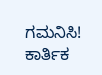ಗಮನಿಸಿ!
ಕಾರ್ತಿಕ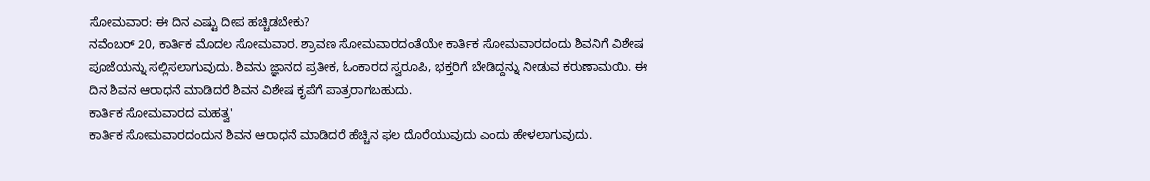ಸೋಮವಾರ: ಈ ದಿನ ಎಷ್ಟು ದೀಪ ಹಚ್ಚಿಡಬೇಕು?
ನವೆಂಬರ್ 20, ಕಾರ್ತಿಕ ಮೊದಲ ಸೋಮವಾರ. ಶ್ರಾವಣ ಸೋಮವಾರದಂತೆಯೇ ಕಾರ್ತಿಕ ಸೋಮವಾರದಂದು ಶಿವನಿಗೆ ವಿಶೇಷ ಪೂಜೆಯನ್ನು ಸಲ್ಲಿಸಲಾಗುವುದು. ಶಿವನು ಜ್ಞಾನದ ಪ್ರತೀಕ, ಓಂಕಾರದ ಸ್ವರೂಪಿ, ಭಕ್ತರಿಗೆ ಬೇಡಿದ್ದನ್ನು ನೀಡುವ ಕರುಣಾಮಯಿ. ಈ ದಿನ ಶಿವನ ಆರಾಧನೆ ಮಾಡಿದರೆ ಶಿವನ ವಿಶೇಷ ಕೃಪೆಗೆ ಪಾತ್ರರಾಗಬಹುದು.
ಕಾರ್ತಿಕ ಸೋಮವಾರದ ಮಹತ್ವ'
ಕಾರ್ತಿಕ ಸೋಮವಾರದಂದುನ ಶಿವನ ಆರಾಧನೆ ಮಾಡಿದರೆ ಹೆಚ್ಚಿನ ಫಲ ದೊರೆಯುವುದು ಎಂದು ಹೇಳಲಾಗುವುದು.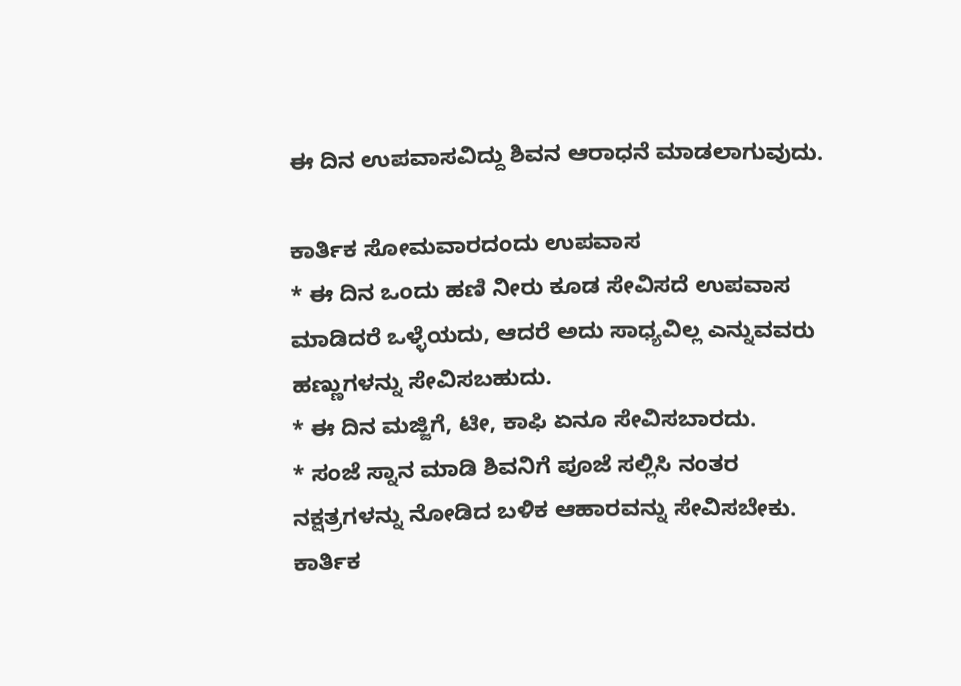ಈ ದಿನ ಉಪವಾಸವಿದ್ದು ಶಿವನ ಆರಾಧನೆ ಮಾಡಲಾಗುವುದು.

ಕಾರ್ತಿಕ ಸೋಮವಾರದಂದು ಉಪವಾಸ
* ಈ ದಿನ ಒಂದು ಹಣಿ ನೀರು ಕೂಡ ಸೇವಿಸದೆ ಉಪವಾಸ ಮಾಡಿದರೆ ಒಳ್ಳೆಯದು, ಆದರೆ ಅದು ಸಾಧ್ಯವಿಲ್ಲ ಎನ್ನುವವರು ಹಣ್ಣುಗಳನ್ನು ಸೇವಿಸಬಹುದು.
* ಈ ದಿನ ಮಜ್ಜಿಗೆ, ಟೀ, ಕಾಫಿ ಏನೂ ಸೇವಿಸಬಾರದು.
* ಸಂಜೆ ಸ್ನಾನ ಮಾಡಿ ಶಿವನಿಗೆ ಪೂಜೆ ಸಲ್ಲಿಸಿ ನಂತರ ನಕ್ಷತ್ರಗಳನ್ನು ನೋಡಿದ ಬಳಿಕ ಆಹಾರವನ್ನು ಸೇವಿಸಬೇಕು.
ಕಾರ್ತಿಕ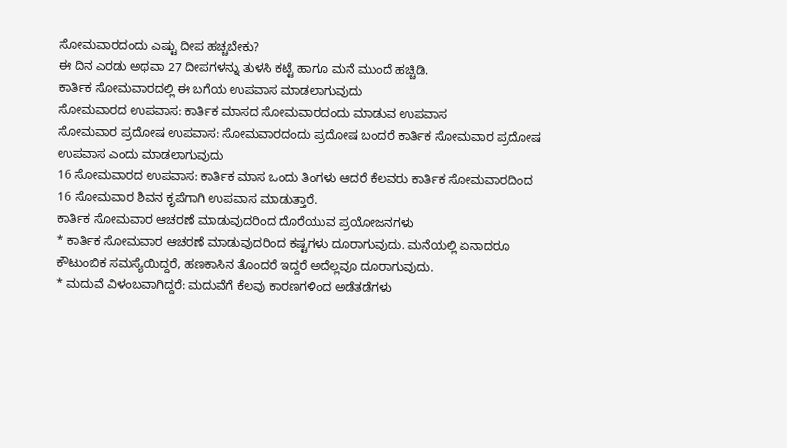ಸೋಮವಾರದಂದು ಎಷ್ಟು ದೀಪ ಹಚ್ಚಬೇಕು?
ಈ ದಿನ ಎರಡು ಅಥವಾ 27 ದೀಪಗಳನ್ನು ತುಳಸಿ ಕಟ್ಟೆ ಹಾಗೂ ಮನೆ ಮುಂದೆ ಹಚ್ಚಿಡಿ.
ಕಾರ್ತಿಕ ಸೋಮವಾರದಲ್ಲಿ ಈ ಬಗೆಯ ಉಪವಾಸ ಮಾಡಲಾಗುವುದು
ಸೋಮವಾರದ ಉಪವಾಸ: ಕಾರ್ತಿಕ ಮಾಸದ ಸೋಮವಾರದಂದು ಮಾಡುವ ಉಪವಾಸ
ಸೋಮವಾರ ಪ್ರದೋಷ ಉಪವಾಸ: ಸೋಮವಾರದಂದು ಪ್ರದೋಷ ಬಂದರೆ ಕಾರ್ತಿಕ ಸೋಮವಾರ ಪ್ರದೋಷ ಉಪವಾಸ ಎಂದು ಮಾಡಲಾಗುವುದು
16 ಸೋಮವಾರದ ಉಪವಾಸ: ಕಾರ್ತಿಕ ಮಾಸ ಒಂದು ತಿಂಗಳು ಆದರೆ ಕೆಲವರು ಕಾರ್ತಿಕ ಸೋಮವಾರದಿಂದ 16 ಸೋಮವಾರ ಶಿವನ ಕೃಪೆಗಾಗಿ ಉಪವಾಸ ಮಾಡುತ್ತಾರೆ.
ಕಾರ್ತಿಕ ಸೋಮವಾರ ಆಚರಣೆ ಮಾಡುವುದರಿಂದ ದೊರೆಯುವ ಪ್ರಯೋಜನಗಳು
* ಕಾರ್ತಿಕ ಸೋಮವಾರ ಆಚರಣೆ ಮಾಡುವುದರಿಂದ ಕಷ್ಟಗಳು ದೂರಾಗುವುದು. ಮನೆಯಲ್ಲಿ ಏನಾದರೂ ಕೌಟುಂಬಿಕ ಸಮಸ್ಯೆಯಿದ್ದರೆ, ಹಣಕಾಸಿನ ತೊಂದರೆ ಇದ್ದರೆ ಅದೆಲ್ಲವೂ ದೂರಾಗುವುದು.
* ಮದುವೆ ವಿಳಂಬವಾಗಿದ್ದರೆ: ಮದುವೆಗೆ ಕೆಲವು ಕಾರಣಗಳಿಂದ ಅಡೆತಡೆಗಳು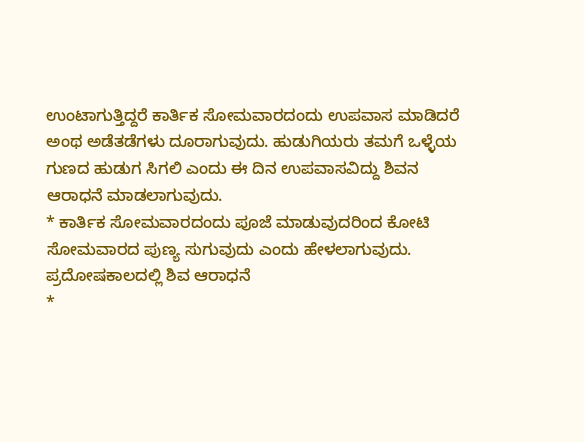ಉಂಟಾಗುತ್ತಿದ್ದರೆ ಕಾರ್ತಿಕ ಸೋಮವಾರದಂದು ಉಪವಾಸ ಮಾಡಿದರೆ ಅಂಥ ಅಡೆತಡೆಗಳು ದೂರಾಗುವುದು. ಹುಡುಗಿಯರು ತಮಗೆ ಒಳ್ಳೆಯ ಗುಣದ ಹುಡುಗ ಸಿಗಲಿ ಎಂದು ಈ ದಿನ ಉಪವಾಸವಿದ್ದು ಶಿವನ ಆರಾಧನೆ ಮಾಡಲಾಗುವುದು.
* ಕಾರ್ತಿಕ ಸೋಮವಾರದಂದು ಪೂಜೆ ಮಾಡುವುದರಿಂದ ಕೋಟಿ ಸೋಮವಾರದ ಪುಣ್ಯ ಸುಗುವುದು ಎಂದು ಹೇಳಲಾಗುವುದು.
ಪ್ರದೋಷಕಾಲದಲ್ಲಿ ಶಿವ ಆರಾಧನೆ
*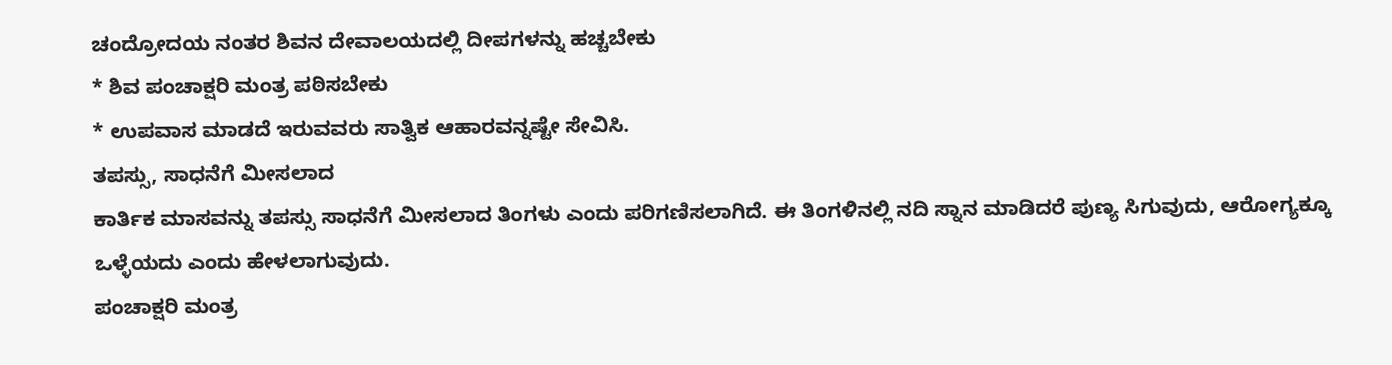ಚಂದ್ರೋದಯ ನಂತರ ಶಿವನ ದೇವಾಲಯದಲ್ಲಿ ದೀಪಗಳನ್ನು ಹಚ್ಚಬೇಕು
* ಶಿವ ಪಂಚಾಕ್ಷರಿ ಮಂತ್ರ ಪಠಿಸಬೇಕು
* ಉಪವಾಸ ಮಾಡದೆ ಇರುವವರು ಸಾತ್ವಿಕ ಆಹಾರವನ್ನಷ್ಟೇ ಸೇವಿಸಿ.
ತಪಸ್ಸು, ಸಾಧನೆಗೆ ಮೀಸಲಾದ
ಕಾರ್ತಿಕ ಮಾಸವನ್ನು ತಪಸ್ಸು ಸಾಧನೆಗೆ ಮೀಸಲಾದ ತಿಂಗಳು ಎಂದು ಪರಿಗಣಿಸಲಾಗಿದೆ. ಈ ತಿಂಗಳಿನಲ್ಲಿ ನದಿ ಸ್ನಾನ ಮಾಡಿದರೆ ಪುಣ್ಯ ಸಿಗುವುದು, ಆರೋಗ್ಯಕ್ಕೂ ಒಳ್ಳೆಯದು ಎಂದು ಹೇಳಲಾಗುವುದು.
ಪಂಚಾಕ್ಷರಿ ಮಂತ್ರ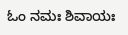ಓಂ ನಮಃ ಶಿವಾಯಃ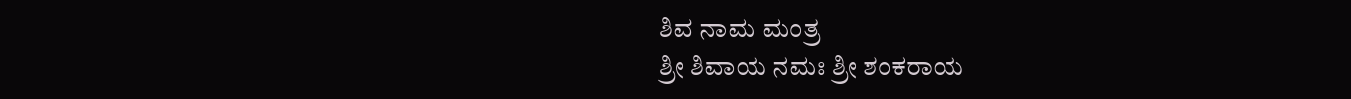ಶಿವ ನಾಮ ಮಂತ್ರ
ಶ್ರೀ ಶಿವಾಯ ನಮಃ ಶ್ರೀ ಶಂಕರಾಯ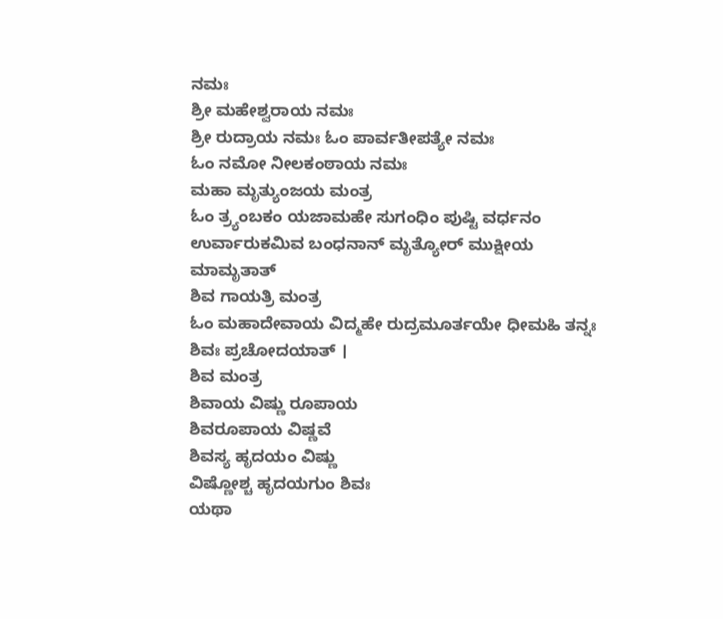ನಮಃ
ಶ್ರೀ ಮಹೇಶ್ವರಾಯ ನಮಃ
ಶ್ರೀ ರುದ್ರಾಯ ನಮಃ ಓಂ ಪಾರ್ವತೀಪತ್ಯೇ ನಮಃ
ಓಂ ನಮೋ ನೀಲಕಂಠಾಯ ನಮಃ
ಮಹಾ ಮೃತ್ಯುಂಜಯ ಮಂತ್ರ
ಓಂ ತ್ರ್ಯಂಬಕಂ ಯಜಾಮಹೇ ಸುಗಂಧಿಂ ಪುಷ್ಟಿ ವರ್ಧನಂ ಉರ್ವಾರುಕಮಿವ ಬಂಧನಾನ್ ಮೃತ್ಯೋರ್ ಮುಕ್ಷೀಯ ಮಾಮೃತಾತ್
ಶಿವ ಗಾಯತ್ರಿ ಮಂತ್ರ
ಓಂ ಮಹಾದೇವಾಯ ವಿದ್ಮಹೇ ರುದ್ರಮೂರ್ತಯೇ ಧೀಮಹಿ ತನ್ನಃ ಶಿವಃ ಪ್ರಚೋದಯಾತ್ ।
ಶಿವ ಮಂತ್ರ
ಶಿವಾಯ ವಿಷ್ಣು ರೂಪಾಯ
ಶಿವರೂಪಾಯ ವಿಷ್ಣವೆ
ಶಿವಸ್ಯ ಹೃದಯಂ ವಿಷ್ಣು
ವಿಷ್ಣೋಶ್ಚ ಹೃದಯಗುಂ ಶಿವಃ
ಯಥಾ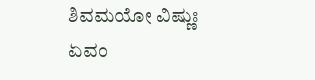ಶಿವಮಯೋ ವಿಷ್ಣುಃ
ಏವಂ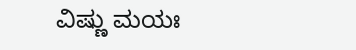ವಿಷ್ಣು ಮಯಃ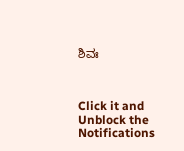ಶಿವಃ



Click it and Unblock the Notifications